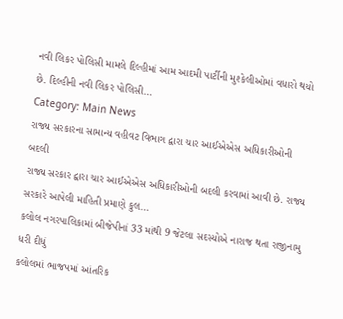નવી લિકર પોલિસી મામલે દિલ્હીમાં આમ આદમી પાર્ટીની મુશ્કેલીઓમાં વધારો થયો છે. દિલ્હીની નવી લિકર પોલિસી…
Category: Main News
રાજ્ય સરકારના સામાન્ય વહીવટ વિભાગ દ્વારા ચાર આઈએએસ અધિકારીઓની બદલી
રાજ્ય સરકાર દ્વારા ચાર આઈએએસ અધિકારીઓની બદલી કરવામાં આવી છે. રાજ્ય સરકારે આપેલી માહિતી પ્રમાણે કુલ…
કલોલ નગરપાલિકામાં બીજેપીનાં 33 માંથી 9 જેટલા સદસ્યોએ નારાજ થતા રાજીનામુ ધરી દીધું
કલોલમાં ભાજપમાં આંતરિક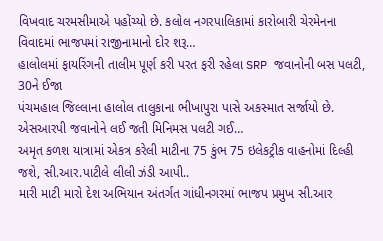વિખવાદ ચરમસીમાએ પહોંચ્યો છે. કલોલ નગરપાલિકામાં કારોબારી ચેરમેનના વિવાદમાં ભાજપમાં રાજીનામાનો દોર શરૂ…
હાલોલમાં ફાયરિંગની તાલીમ પૂર્ણ કરી પરત ફરી રહેલા SRP જવાનોની બસ પલટી, 30ને ઈજા
પંચમહાલ જિલ્લાના હાલોલ તાલુકાના ભીખાપુરા પાસે અકસ્માત સર્જાયો છે. એસઆરપી જવાનોને લઈ જતી મિનિમસ પલટી ગઈ…
અમૃત કળશ યાત્રામાં એકત્ર કરેલી માટીના 75 કુંભ 75 ઇલેકટ્રીક વાહનોમાં દિલ્હી જશે, સી.આર.પાટીલે લીલી ઝંડી આપી..
મારી માટી મારો દેશ અભિયાન અંતર્ગત ગાંધીનગરમાં ભાજપ પ્રમુખ સી.આર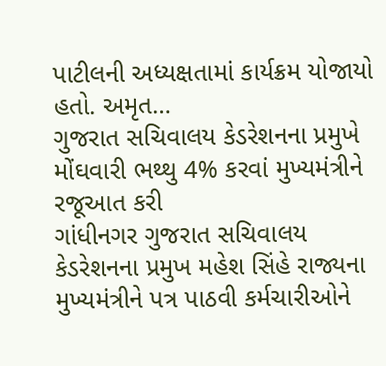પાટીલની અધ્યક્ષતામાં કાર્યક્રમ યોજાયો હતો. અમૃત…
ગુજરાત સચિવાલય કેડરેશનના પ્રમુખે મોંઘવારી ભથ્થુ 4% કરવાં મુખ્યમંત્રીને રજૂઆત કરી
ગાંધીનગર ગુજરાત સચિવાલય કેડરેશનના પ્રમુખ મહેશ સિંહે રાજ્યના મુખ્યમંત્રીને પત્ર પાઠવી કર્મચારીઓને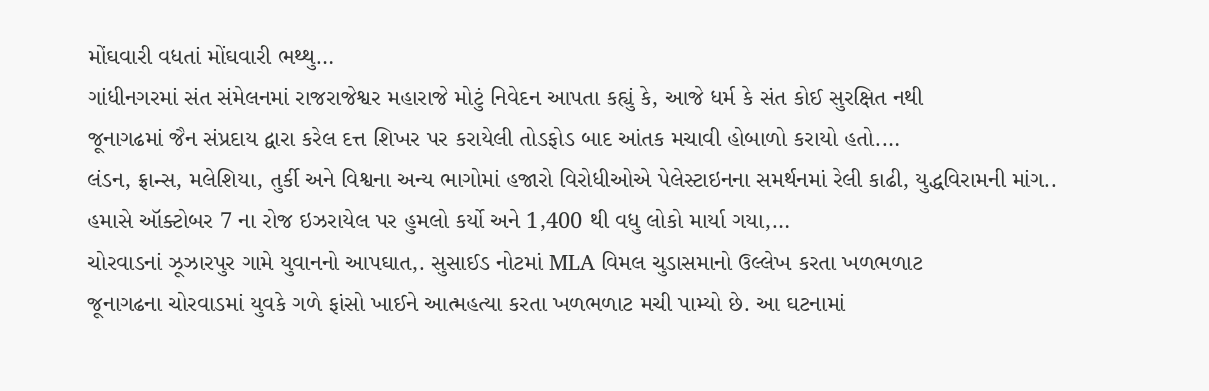મોંઘવારી વધતાં મોંઘવારી ભથ્થુ…
ગાંધીનગરમાં સંત સંમેલનમાં રાજરાજેશ્વર મહારાજે મોટું નિવેદન આપતા કહ્યું કે, આજે ધર્મ કે સંત કોઈ સુરક્ષિત નથી
જૂનાગઢમાં જૈન સંપ્રદાય દ્વારા કરેલ દત્ત શિખર પર કરાયેલી તોડફોડ બાદ આંતક મચાવી હોબાળો કરાયો હતો.…
લંડન, ફ્રાન્સ, મલેશિયા, તુર્કી અને વિશ્વના અન્ય ભાગોમાં હજારો વિરોધીઓએ પેલેસ્ટાઇનના સમર્થનમાં રેલી કાઢી, યુદ્ધવિરામની માંગ..
હમાસે ઑક્ટોબર 7 ના રોજ ઇઝરાયેલ પર હુમલો કર્યો અને 1,400 થી વધુ લોકો માર્યા ગયા,…
ચોરવાડનાં ઝૂઝારપુર ગામે યુવાનનો આપઘાત,. સુસાઈડ નોટમાં MLA વિમલ ચુડાસમાનો ઉલ્લેખ કરતા ખળભળાટ
જૂનાગઢના ચોરવાડમાં યુવકે ગળે ફાંસો ખાઈને આત્મહત્યા કરતા ખળભળાટ મચી પામ્યો છે. આ ઘટનામાં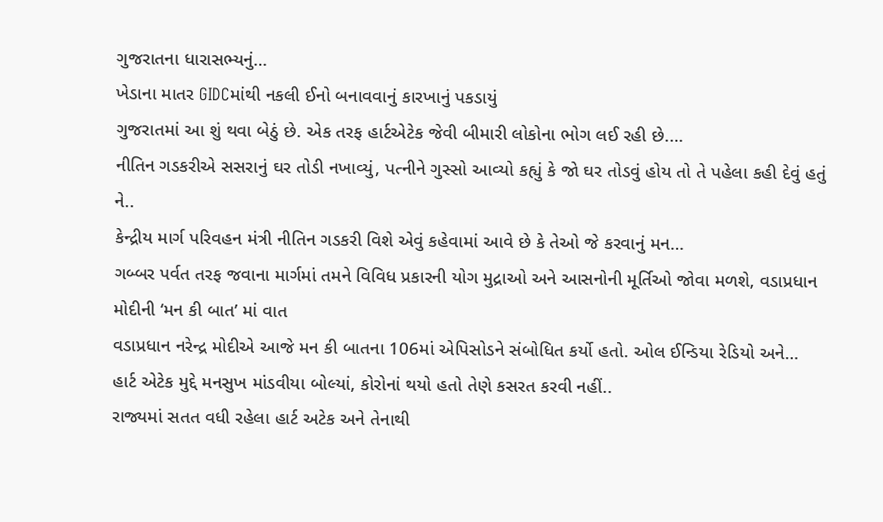ગુજરાતના ધારાસભ્યનું…
ખેડાના માતર GIDCમાંથી નકલી ઈનો બનાવવાનું કારખાનું પકડાયું
ગુજરાતમાં આ શું થવા બેઠું છે. એક તરફ હાર્ટએટેક જેવી બીમારી લોકોના ભોગ લઈ રહી છે.…
નીતિન ગડકરીએ સસરાનું ઘર તોડી નખાવ્યું, પત્નીને ગુસ્સો આવ્યો કહ્યું કે જો ઘર તોડવું હોય તો તે પહેલા કહી દેવું હતું ને..
કેન્દ્રીય માર્ગ પરિવહન મંત્રી નીતિન ગડકરી વિશે એવું કહેવામાં આવે છે કે તેઓ જે કરવાનું મન…
ગબ્બર પર્વત તરફ જવાના માર્ગમાં તમને વિવિધ પ્રકારની યોગ મુદ્રાઓ અને આસનોની મૂર્તિઓ જોવા મળશે, વડાપ્રધાન મોદીની ‘મન કી બાત’ માં વાત
વડાપ્રધાન નરેન્દ્ર મોદીએ આજે મન કી બાતના 106માં એપિસોડને સંબોધિત કર્યો હતો. ઓલ ઈન્ડિયા રેડિયો અને…
હાર્ટ એટેક મુદ્દે મનસુખ માંડવીયા બોલ્યાં, કોરોનાં થયો હતો તેણે કસરત કરવી નહીં..
રાજ્યમાં સતત વધી રહેલા હાર્ટ અટેક અને તેનાથી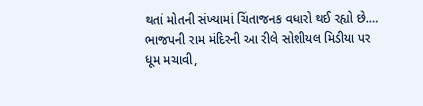થતાં મોતની સંખ્યામાં ચિંતાજનક વધારો થઈ રહ્યો છે.…
ભાજપની રામ મંદિરની આ રીલે સોશીયલ મિડીયા પર ધૂમ મચાવી,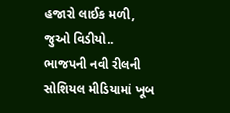હજારો લાઈક મળી, જુઓ વિડીયો..
ભાજપની નવી રીલની સોશિયલ મીડિયામાં ખૂબ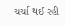ચર્ચા થઈ રહી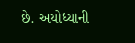છે. અયોધ્યાની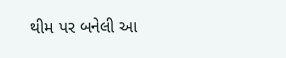થીમ પર બનેલી આ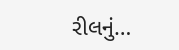રીલનું…